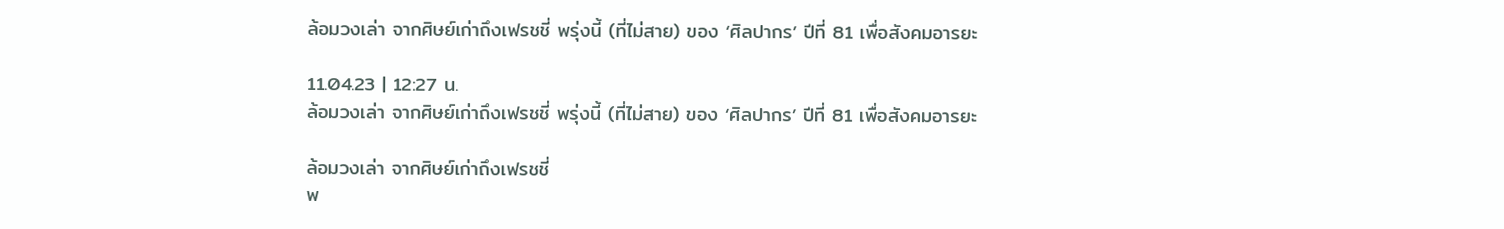ล้อมวงเล่า จากศิษย์เก่าถึงเฟรชชี่ พรุ่งนี้ (ที่ไม่สาย) ของ ‘ศิลปากร’ ปีที่ 81 เพื่อสังคมอารยะ

11.04.23 | 12:27 น.
ล้อมวงเล่า จากศิษย์เก่าถึงเฟรชชี่ พรุ่งนี้ (ที่ไม่สาย) ของ ‘ศิลปากร’ ปีที่ 81 เพื่อสังคมอารยะ

ล้อมวงเล่า จากศิษย์เก่าถึงเฟรชชี่
พ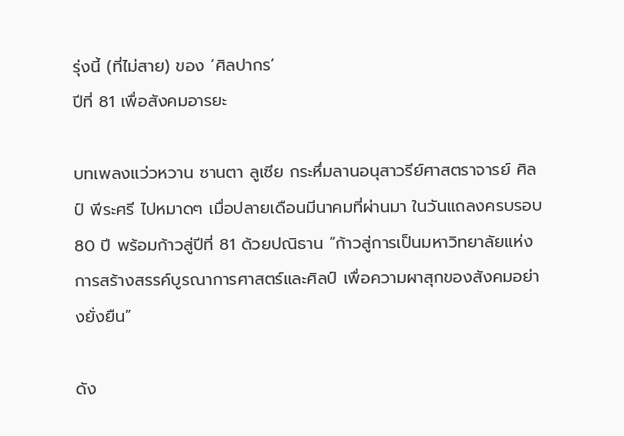รุ่งนี้ (ที่ไม่สาย) ของ ‘ศิลปากร’
ปีที่ 81 เพื่อสังคมอารยะ

บทเพลงแว่วหวาน ซานตา ลูเซีย กระหึ่มลานอนุสาวรีย์ศาสตราจารย์ ศิลป์ พีระศรี ไปหมาดๆ เมื่อปลายเดือนมีนาคมที่ผ่านมา ในวันแถลงครบรอบ 80 ปี พร้อมก้าวสู่ปีที่ 81 ด้วยปณิธาน “ก้าวสู่การเป็นมหาวิทยาลัยแห่งการสร้างสรรค์บูรณาการศาสตร์และศิลป์ เพื่อความผาสุกของสังคมอย่างยั่งยืน”

ดัง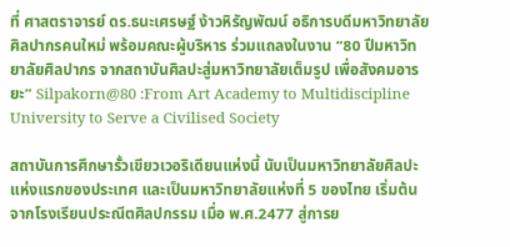ที่ ศาสตราจารย์ ดร.ธนะเศรษฐ์ ง้าวหิรัญพัฒน์ อธิการบดีมหาวิทยาลัยศิลปากรคนใหม่ พร้อมคณะผู้บริหาร ร่วมแถลงในงาน “80 ปีมหาวิทยาลัยศิลปากร จากสถาบันศิลปะสู่มหาวิทยาลัยเต็มรูป เพื่อสังคมอารยะ” Silpakorn@80 :From Art Academy to Multidiscipline University to Serve a Civilised Society

สถาบันการศึกษารั้วเขียวเวอริเดียนแห่งนี้ นับเป็นมหาวิทยาลัยศิลปะแห่งแรกของประเทศ และเป็นมหาวิทยาลัยแห่งที่ 5 ของไทย เริ่มต้นจากโรงเรียนประณีตศิลปกรรม เมื่อ พ.ศ.2477 สู่การย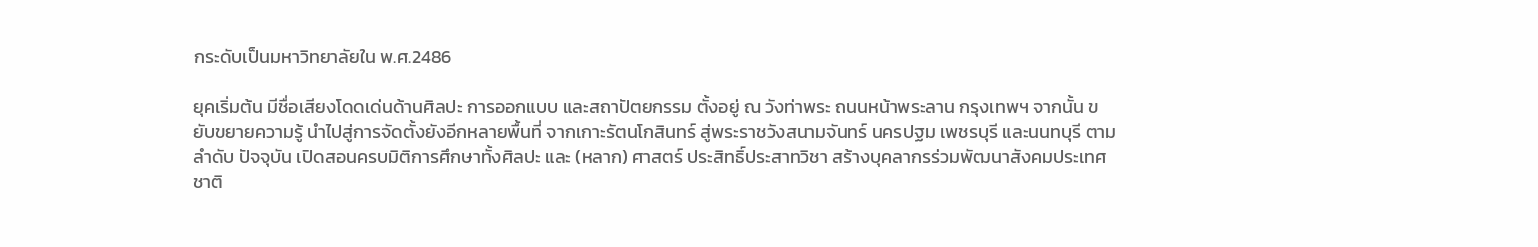กระดับเป็นมหาวิทยาลัยใน พ.ศ.2486

ยุคเริ่มต้น มีชื่อเสียงโดดเด่นด้านศิลปะ การออกแบบ และสถาปัตยกรรม ตั้งอยู่ ณ วังท่าพระ ถนนหน้าพระลาน กรุงเทพฯ จากนั้น ขยับขยายความรู้ นำไปสู่การจัดตั้งยังอีกหลายพื้นที่ จากเกาะรัตนโกสินทร์ สู่พระราชวังสนามจันทร์ นครปฐม เพชรบุรี และนนทบุรี ตามลำดับ ปัจจุบัน เปิดสอนครบมิติการศึกษาทั้งศิลปะ และ (หลาก) ศาสตร์ ประสิทธิ์ประสาทวิชา สร้างบุคลากรร่วมพัฒนาสังคมประเทศชาติ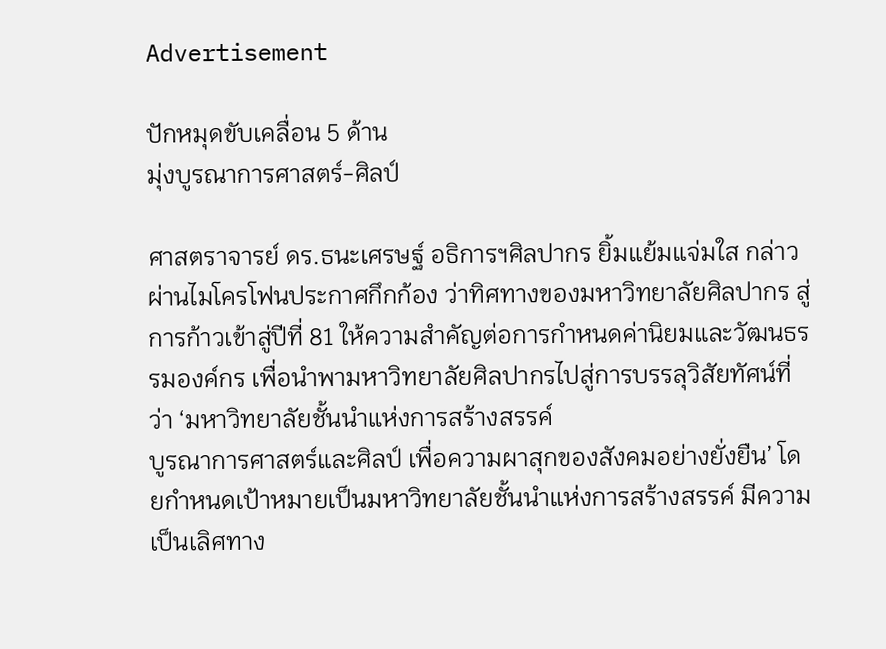Advertisement

ปักหมุดขับเคลื่อน 5 ด้าน
มุ่งบูรณาการศาสตร์-ศิลป์

ศาสตราจารย์ ดร.ธนะเศรษฐ์ อธิการฯศิลปากร ยิ้มแย้มแจ่มใส กล่าวผ่านไมโครโฟนประกาศกึกก้อง ว่าทิศทางของมหาวิทยาลัยศิลปากร สู่การก้าวเข้าสู่ปีที่ 81 ให้ความสำคัญต่อการกำหนดค่านิยมและวัฒนธรรมองค์กร เพื่อนำพามหาวิทยาลัยศิลปากรไปสู่การบรรลุวิสัยทัศน์ที่ว่า ‘มหาวิทยาลัยชั้นนำแห่งการสร้างสรรค์
บูรณาการศาสตร์และศิลป์ เพื่อความผาสุกของสังคมอย่างยั่งยืน’ โดยกำหนดเป้าหมายเป็นมหาวิทยาลัยชั้นนำแห่งการสร้างสรรค์ มีความเป็นเลิศทาง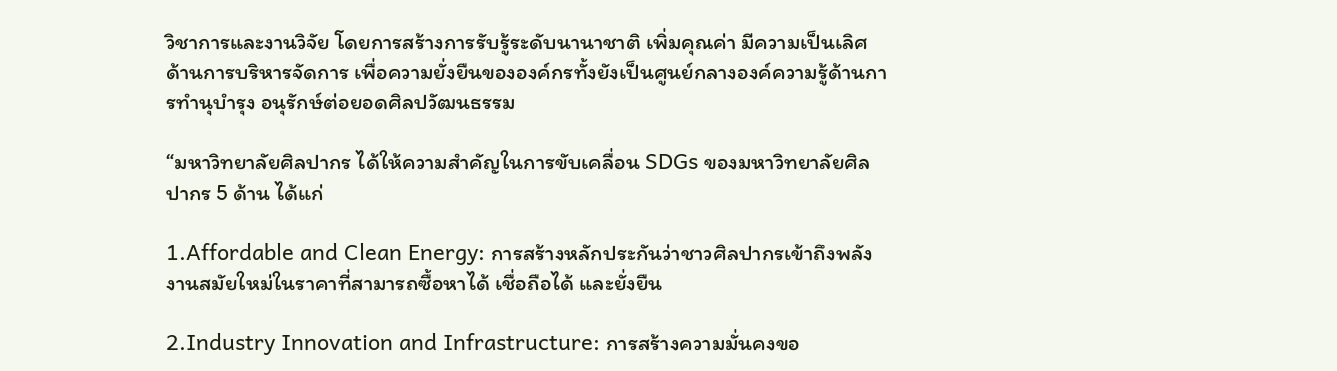วิชาการและงานวิจัย โดยการสร้างการรับรู้ระดับนานาชาติ เพิ่มคุณค่า มีความเป็นเลิศด้านการบริหารจัดการ เพื่อความยั่งยืนขององค์กรทั้งยังเป็นศูนย์กลางองค์ความรู้ด้านการทำนุบำรุง อนุรักษ์ต่อยอดศิลปวัฒนธรรม

“มหาวิทยาลัยศิลปากร ได้ให้ความสำคัญในการขับเคลื่อน SDGs ของมหาวิทยาลัยศิลปากร 5 ด้าน ได้แก่

1.Affordable and Clean Energy: การสร้างหลักประกันว่าชาวศิลปากรเข้าถึงพลังงานสมัยใหม่ในราคาที่สามารถซื้อหาได้ เชื่อถือได้ และยั่งยืน

2.Industry Innovation and Infrastructure: การสร้างความมั่นคงขอ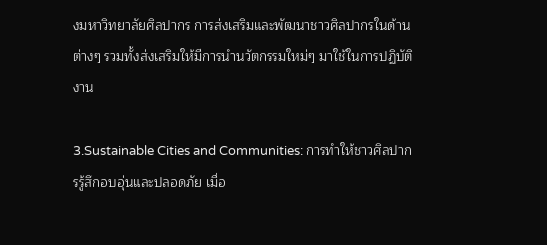งมหาวิทยาลัยศิลปากร การส่งเสริมและพัฒนาชาวศิลปากรในด้านต่างๆ รวมทั้งส่งเสริมให้มีการนำนวัตกรรมใหม่ๆ มาใช้ในการปฏิบัติงาน

3.Sustainable Cities and Communities: การทำให้ชาวศิลปากรรู้สึกอบอุ่นและปลอดภัย เมื่อ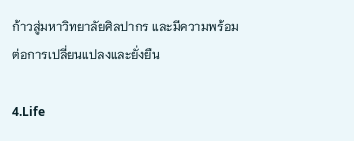ก้าวสู่มหาวิทยาลัยศิลปากร และมีความพร้อมต่อการเปลี่ยนแปลงและยั่งยืน

4.Life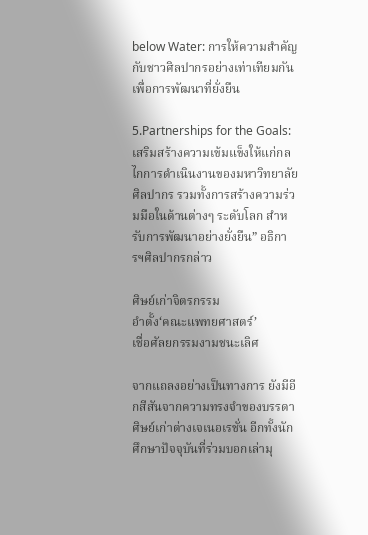below Water: การให้ความสำคัญกับชาวศิลปากรอย่างเท่าเทียมกัน เพื่อการพัฒนาที่ยั่งยืน

5.Partnerships for the Goals: เสริมสร้างความเข้มแข็งให้แก่กลไกการดำเนินงานของมหาวิทยาลัยศิลปากร รวมทั้งการสร้างความร่วมมือในด้านต่างๆ ระดับโลก สำหรับการพัฒนาอย่างยั่งยืน” อธิการฯศิลปากรกล่าว

ศิษย์เก่าจิตรกรรม
อำตั้ง‘คณะแพทยศาสตร์’
เชื่อศัลยกรรมงามชนะเลิศ

จากแถลงอย่างเป็นทางการ ยังมีอีกสีสันจากความทรงจำของบรรดาศิษย์เก่าต่างเจเนอเรชั่น อีกทั้งนักศึกษาปัจจุบันที่ร่วมบอกเล่ามุ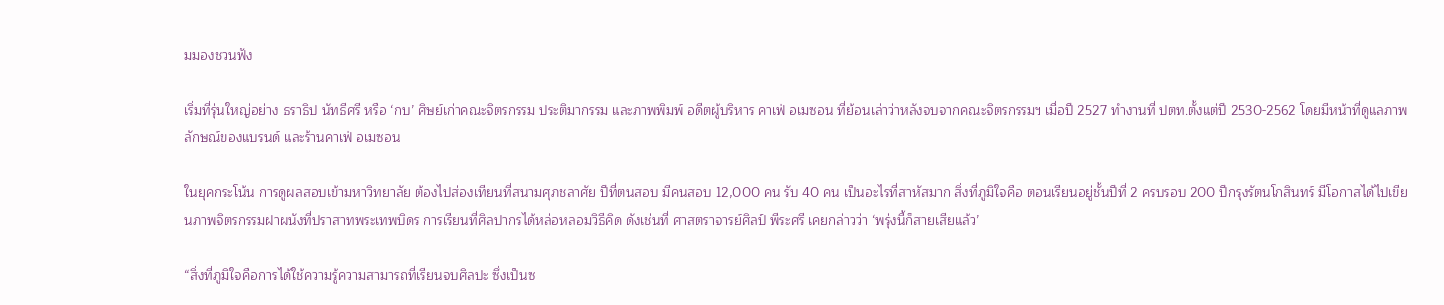มมองชวนฟัง

เริ่มที่รุ่นใหญ่อย่าง ธราธิป นัทธีศรี หรือ ‘กบ’ ศิษย์เก่าคณะจิตรกรรม ประติมากรรม และภาพพิมพ์ อดีตผู้บริหาร คาเฟ่ อเมซอน ที่ย้อนเล่าว่าหลังจบจากคณะจิตรกรรมฯ เมื่อปี 2527 ทำงานที่ ปตท.ตั้งแต่ปี 2530-2562 โดยมีหน้าที่ดูแลภาพลักษณ์ของแบรนด์ และร้านคาเฟ่ อเมซอน

ในยุคกระโน้น การดูผลสอบเข้ามหาวิทยาลัย ต้องไปส่องเทียนที่สนามศุภชลาศัย ปีที่ตนสอบ มีคนสอบ 12,000 คน รับ 40 คน เป็นอะไรที่สาหัสมาก สิ่งที่ภูมิใจคือ ตอนเรียนอยู่ชั้นปีที่ 2 ครบรอบ 200 ปีกรุงรัตนโกสินทร์ มีโอกาสได้ไปเขียนภาพจิตรกรรมฝาผนังที่ปราสาทพระเทพบิดร การเรียนที่ศิลปากรได้หล่อหลอมวิธีคิด ดังเช่นที่ ศาสตราจารย์ศิลป์ พีระศรี เคยกล่าวว่า ‘พรุ่งนี้ก็สายเสียแล้ว’

“สิ่งที่ภูมิใจคือการได้ใช้ความรู้ความสามารถที่เรียนจบศิลปะ ซึ่งเป็นซ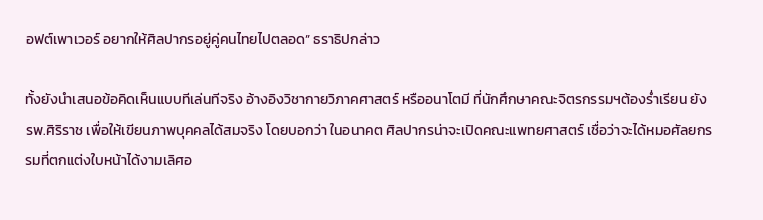อฟต์เพาเวอร์ อยากให้ศิลปากรอยู่คู่คนไทยไปตลอด” ธราธิปกล่าว

ทั้งยังนำเสนอข้อคิดเห็นแบบทีเล่นทีจริง อ้างอิงวิชากายวิภาคศาสตร์ หรืออนาโตมี ที่นักศึกษาคณะจิตรกรรมฯต้องร่ำเรียน ยัง รพ.ศิริราช เพื่อให้เขียนภาพบุคคลได้สมจริง โดยบอกว่า ในอนาคต ศิลปากรน่าจะเปิดคณะแพทยศาสตร์ เชื่อว่าจะได้หมอศัลยกรรมที่ตกแต่งใบหน้าได้งามเลิศอ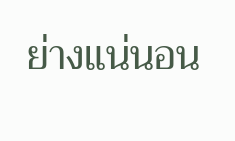ย่างแน่นอน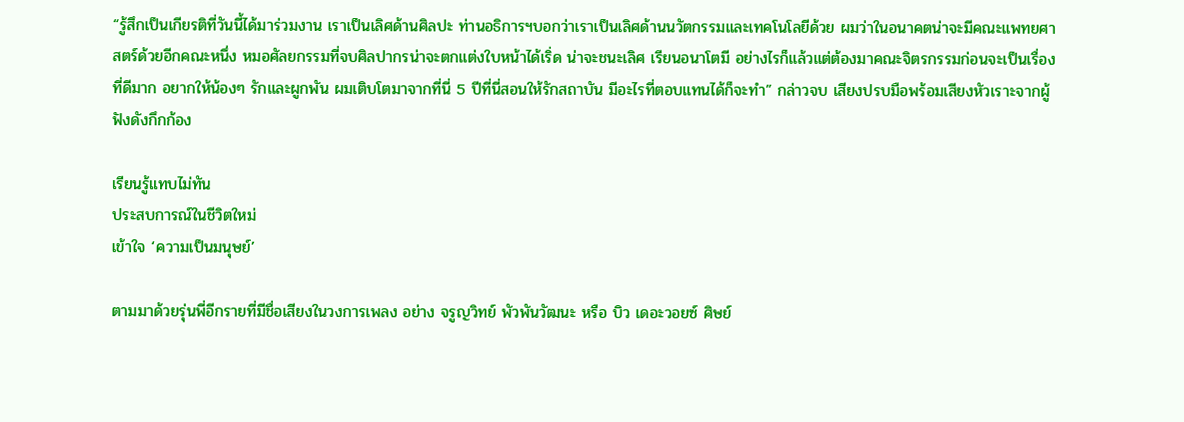“รู้สึกเป็นเกียรติที่วันนี้ได้มาร่วมงาน เราเป็นเลิศด้านศิลปะ ท่านอธิการฯบอกว่าเราเป็นเลิศด้านนวัตกรรมและเทคโนโลยีด้วย ผมว่าในอนาคตน่าจะมีคณะแพทยศาสตร์ด้วยอีกคณะหนึ่ง หมอศัลยกรรมที่จบศิลปากรน่าจะตกแต่งใบหน้าได้เริ่ด น่าจะชนะเลิศ เรียนอนาโตมี อย่างไรก็แล้วแต่ต้องมาคณะจิตรกรรมก่อนจะเป็นเรื่องที่ดีมาก อยากให้น้องๆ รักและผูกพัน ผมเติบโตมาจากที่นี่ 5 ปีที่นี่สอนให้รักสถาบัน มีอะไรที่ตอบแทนได้ก็จะทำ” กล่าวจบ เสียงปรบมือพร้อมเสียงหัวเราะจากผู้ฟังดังกึกก้อง

เรียนรู้แทบไม่ทัน
ประสบการณ์ในชีวิตใหม่
เข้าใจ ‘ความเป็นมนุษย์’

ตามมาด้วยรุ่นพี่อีกรายที่มีชื่อเสียงในวงการเพลง อย่าง จรูญวิทย์ พัวพันวัฒนะ หรือ บิว เดอะวอยซ์ ศิษย์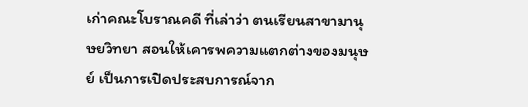เก่าคณะโบราณคดี ที่เล่าว่า ตนเรียนสาขามานุษยวิทยา สอนให้เคารพความแตกต่างของมนุษย์ เป็นการเปิดประสบการณ์จาก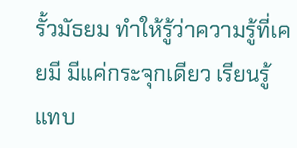รั้วมัธยม ทำให้รู้ว่าความรู้ที่เคยมี มีแค่กระจุกเดียว เรียนรู้แทบ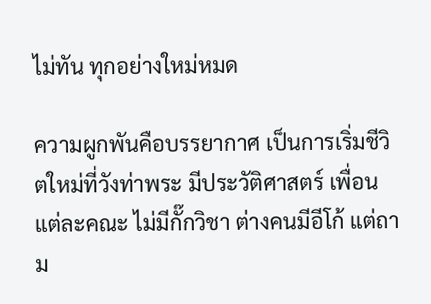ไม่ทัน ทุกอย่างใหม่หมด

ความผูกพันคือบรรยากาศ เป็นการเริ่มชีวิตใหม่ที่วังท่าพระ มีประวัติศาสตร์ เพื่อนแต่ละคณะ ไม่มีกั๊กวิชา ต่างคนมีอีโก้ แต่ถาม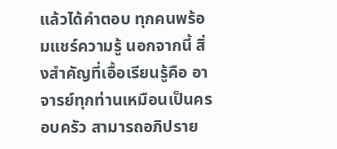แล้วได้คำตอบ ทุกคนพร้อมแชร์ความรู้ นอกจากนี้ สิ่งสำคัญที่เอื้อเรียนรู้คือ อาจารย์ทุกท่านเหมือนเป็นครอบครัว สามารถอภิปราย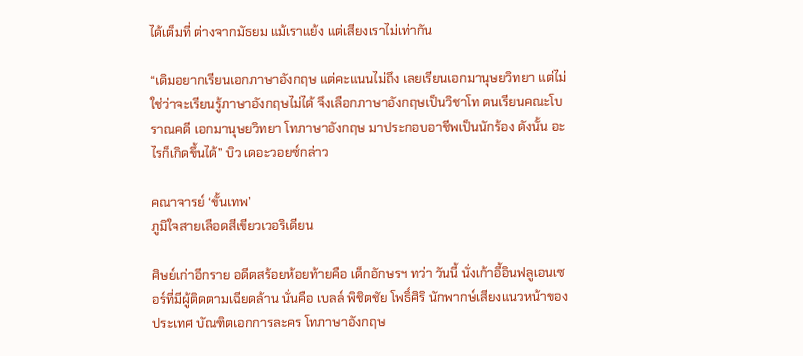ได้เต็มที่ ต่างจากมัธยม แม้เราแย้ง แต่เสียงเราไม่เท่ากัน

“เดิมอยากเรียนเอกภาษาอังกฤษ แต่คะแนนไม่ถึง เลยเรียนเอกมานุษยวิทยา แต่ไม่ใช่ว่าจะเรียนรู้ภาษาอังกฤษไม่ได้ จึงเลือกภาษาอังกฤษเป็นวิชาโท ตนเรียนคณะโบราณคดี เอกมานุษยวิทยา โทภาษาอังกฤษ มาประกอบอาชีพเป็นนักร้อง ดังนั้น อะไรก็เกิดขึ้นได้” บิว เดอะวอยซ์กล่าว

คณาจารย์ ‘ขั้นเทพ’
ภูมิใจสายเลือดสีเขียวเวอริเดียน

ศิษย์เก่าอีกราย อดีตสร้อยห้อยท้ายคือ เด็กอักษรฯ ทว่า วันนี้ นั่งเก้าอี้อินฟลูเอนเซอร์ที่มีผู้ติดตามเฉียดล้าน นั่นคือ เบลล์ พิชิตชัย โพธิ์ศิริ นักพากษ์เสียงแนวหน้าของประเทศ บัณฑิตเอกการละคร โทภาษาอังกฤษ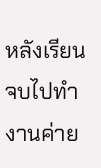หลังเรียนจบไปทำงานค่าย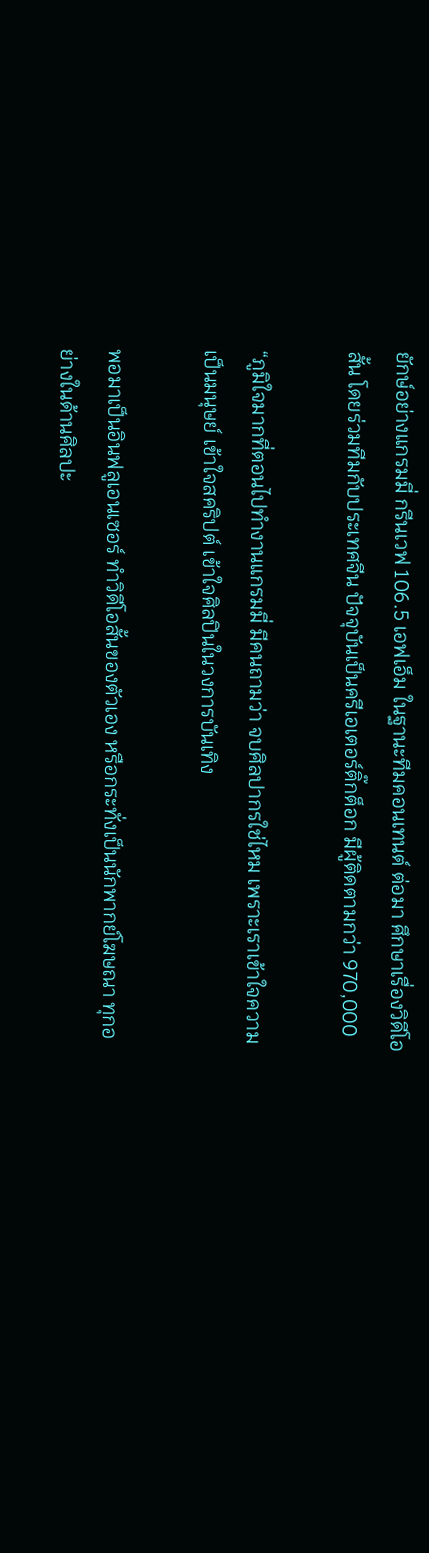ยักษ์อย่างแกรมมี่ กรีนเวฟ 106.5 เอฟเอ็ม ในฐานะทีมคอนเทนต์ ต่อมา ศึกษาเรื่องวิดีโอสั้น โดยร่วมทีมกับประเทศจีน ปัจจุบันเป็นครีเอเตอร์ติ๊กต็อก มีผู้ติดตามกว่า 970,000

“ภูมิใจมากที่ตอนไปทำงานแกรมมี่ มีคนถามว่า จบศิลปากรใช่ไหม เพราะเราเข้าใจความเป็นมนุษย์ เข้าใจสคริปต์ เข้าใจศิลปินในวงการบันเทิง

พอมาเป็นอินฟลูเอนเซอร์ ทำวิดีโอสั้นของตัวเอง หรือกระทั่งเป็นนักพากย์โฆษณา ทุกอย่างในด้านศิลปะ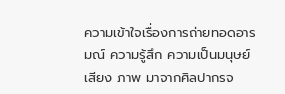ความเข้าใจเรื่องการถ่ายทอดอารมณ์ ความรู้สึก ความเป็นมนุษย์ เสียง ภาพ มาจากศิลปากรจ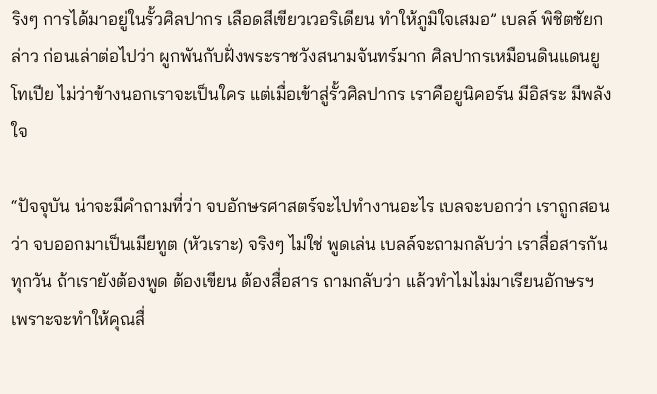ริงๆ การได้มาอยู่ในรั้วศิลปากร เลือดสีเขียวเวอริเดียน ทำให้ภูมิใจเสมอ” เบลล์ พิชิตชัยกล่าว ก่อนเล่าต่อไปว่า ผูกพันกับฝั่งพระราชวังสนามจันทร์มาก ศิลปากรเหมือนดินแดนยูโทเปีย ไม่ว่าข้างนอกเราจะเป็นใคร แต่เมื่อเข้าสู่รั้วศิลปากร เราคือยูนิคอร์น มีอิสระ มีพลังใจ

“ปัจจุบัน น่าจะมีคำถามที่ว่า จบอักษรศาสตร์จะไปทำงานอะไร เบลจะบอกว่า เราถูกสอนว่า จบออกมาเป็นเมียทูต (หัวเราะ) จริงๆ ไม่ใช่ พูดเล่น เบลล์จะถามกลับว่า เราสื่อสารกันทุกวัน ถ้าเรายังต้องพูด ต้องเขียน ต้องสื่อสาร ถามกลับว่า แล้วทำไมไม่มาเรียนอักษรฯ เพราะจะทำให้คุณสื่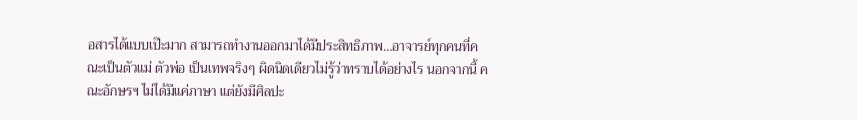อสารได้แบบเป๊ะมาก สามารถทำงานออกมาได้มีประสิทธิภาพ…อาจารย์ทุกคนที่คณะเป็นตัวแม่ ตัวพ่อ เป็นเทพจริงๆ ผิดนิดเดียวไม่รู้ว่าทราบได้อย่างไร นอกจากนี้ คณะอักษรฯ ไม่ได้มีแค่ภาษา แต่ยังมีศิลปะ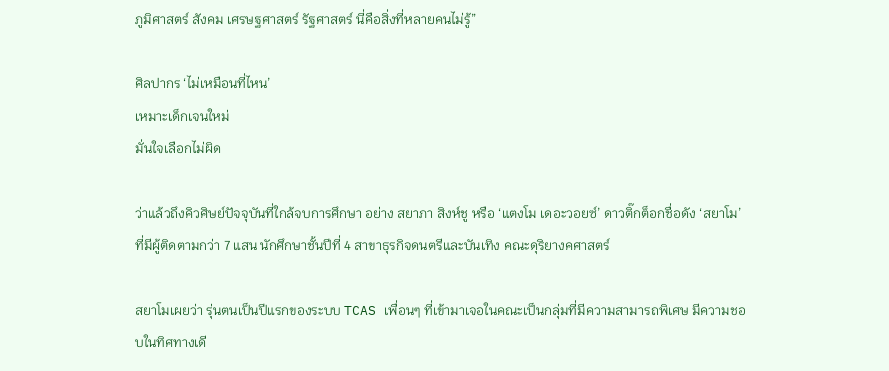ภูมิศาสตร์ สังคม เศรษฐศาสตร์ รัฐศาสตร์ นี่คือสิ่งที่หลายคนไม่รู้”

ศิลปากร ‘ไม่เหมือนที่ไหน’
เหมาะเด็กเจนใหม่
มั่นใจเลือกไม่ผิด

ว่าแล้วถึงคิวศิษย์ปัจจุบันที่ใกล้จบการศึกษา อย่าง สยาภา สิงห์ชู หรือ ‘แตงโม เดอะวอยซ์’ ดาวติ๊กต็อกชื่อดัง ‘สยาโม’ ที่มีผู้ติดตามกว่า 7 แสน นักศึกษาชั้นปีที่ 4 สาขาธุรกิจดนตรีและบันเทิง คณะดุริยางคศาสตร์

สยาโมเผยว่า รุ่นตนเป็นปีแรกของระบบ TCAS เพื่อนๆ ที่เข้ามาเจอในคณะเป็นกลุ่มที่มีความสามารถพิเศษ มีความชอบในทิศทางเดี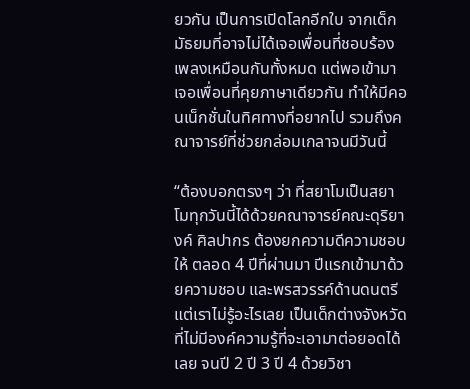ยวกัน เป็นการเปิดโลกอีกใบ จากเด็กมัธยมที่อาจไม่ได้เจอเพื่อนที่ชอบร้องเพลงเหมือนกันทั้งหมด แต่พอเข้ามาเจอเพื่อนที่คุยภาษาเดียวกัน ทำให้มีคอนเน็กชั่นในทิศทางที่อยากไป รวมถึงคณาจารย์ที่ช่วยกล่อมเกลาจนมีวันนี้

“ต้องบอกตรงๆ ว่า ที่สยาโมเป็นสยาโมทุกวันนี้ได้ด้วยคณาจารย์คณะดุริยางค์ ศิลปากร ต้องยกความดีความชอบให้ ตลอด 4 ปีที่ผ่านมา ปีแรกเข้ามาด้วยความชอบ และพรสวรรค์ด้านดนตรี แต่เราไม่รู้อะไรเลย เป็นเด็กต่างจังหวัดที่ไม่มีองค์ความรู้ที่จะเอามาต่อยอดได้เลย จนปี 2 ปี 3 ปี 4 ด้วยวิชา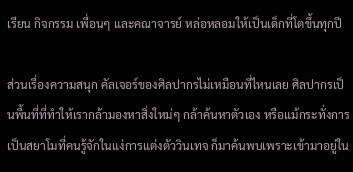เรียน กิจกรรม เพื่อนๆ และคณาจารย์ หล่อหลอมให้เป็นเด็กที่โตขึ้นทุกปี

ส่วนเรื่องความสนุก คัลเจอร์ของศิลปากรไม่เหมือนที่ไหนเลย ศิลปากรเป็นพื้นที่ที่ทำให้เรากล้ามองหาสิ่งใหม่ๆ กล้าค้นหาตัวเอง หรือแม้กระทั่งการเป็นสยาโมที่คนรู้จักในแง่การแต่งตัววินเทจ ก็มาค้นพบเพราะเข้ามาอยู่ใน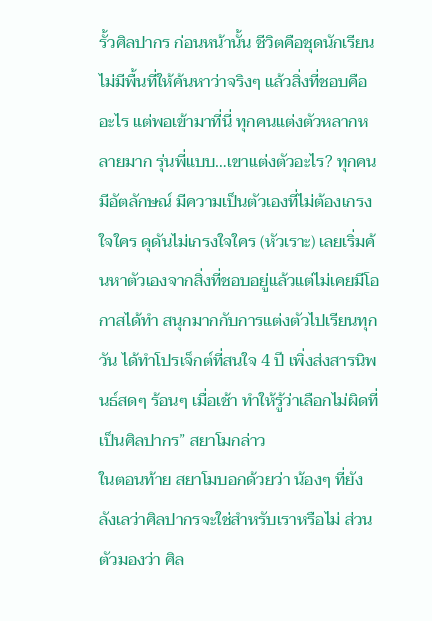รั้วศิลปากร ก่อนหน้านั้น ชีวิตคือชุดนักเรียน ไม่มีพื้นที่ให้ค้นหาว่าจริงๆ แล้วสิ่งที่ชอบคืออะไร แต่พอเข้ามาที่นี่ ทุกคนแต่งตัวหลากหลายมาก รุ่นพี่แบบ…เขาแต่งตัวอะไร? ทุกคนมีอัตลักษณ์ มีความเป็นตัวเองที่ไม่ต้องเกรงใจใคร ดุดันไม่เกรงใจใคร (หัวเราะ) เลยเริ่มค้นหาตัวเองจากสิ่งที่ชอบอยู่แล้วแต่ไม่เคยมีโอกาสได้ทำ สนุกมากกับการแต่งตัวไปเรียนทุกวัน ได้ทำโปรเจ็กต์ที่สนใจ 4 ปี เพิ่งส่งสารนิพนธ์สดๆ ร้อนๆ เมื่อเช้า ทำให้รู้ว่าเลือกไม่ผิดที่เป็นศิลปากร” สยาโมกล่าว
ในตอนท้าย สยาโมบอกด้วยว่า น้องๆ ที่ยังลังเลว่าศิลปากรจะใช่สำหรับเราหรือไม่ ส่วนตัวมองว่า ศิล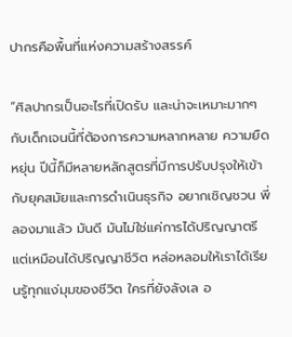ปากรคือพื้นที่แห่งความสร้างสรรค์

“ศิลปากรเป็นอะไรที่เปิดรับ และน่าจะเหมาะมากๆ กับเด็กเจนนี้ที่ต้องการความหลากหลาย ความยืดหยุ่น ปีนี้ก็มีหลายหลักสูตรที่มีการปรับปรุงให้เข้ากับยุคสมัยและการดำเนินธุรกิจ อยากเชิญชวน พี่ลองมาแล้ว มันดี มันไม่ใช่แค่การได้ปริญญาตรี แต่เหมือนได้ปริญญาชีวิต หล่อหลอมให้เราได้เรียนรู้ทุกแง่มุมของชีวิต ใครที่ยังลังเล อ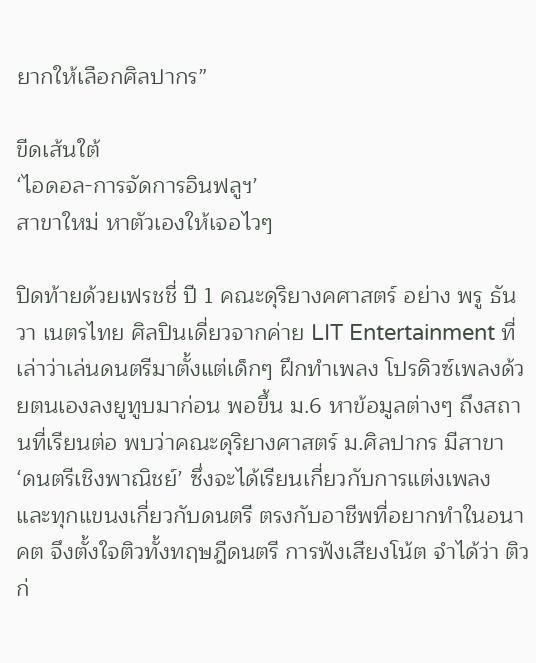ยากให้เลือกศิลปากร”

ขีดเส้นใต้
‘ไอดอล-การจัดการอินฟลูฯ’
สาขาใหม่ หาตัวเองให้เจอไวๆ

ปิดท้ายด้วยเฟรชชี่ ปี 1 คณะดุริยางคศาสตร์ อย่าง พรู ธันวา เนตรไทย ศิลปินเดี่ยวจากค่าย LIT Entertainment ที่เล่าว่าเล่นดนตรีมาตั้งแต่เด็กๆ ฝึกทำเพลง โปรดิวซ์เพลงด้วยตนเองลงยูทูบมาก่อน พอขึ้น ม.6 หาข้อมูลต่างๆ ถึงสถานที่เรียนต่อ พบว่าคณะดุริยางศาสตร์ ม.ศิลปากร มีสาขา ‘ดนตรีเชิงพาณิชย์’ ซึ่งจะได้เรียนเกี่ยวกับการแต่งเพลง และทุกแขนงเกี่ยวกับดนตรี ตรงกับอาชีพที่อยากทำในอนาคต จึงตั้งใจติวทั้งทฤษฎีดนตรี การฟังเสียงโน้ต จำได้ว่า ติวก่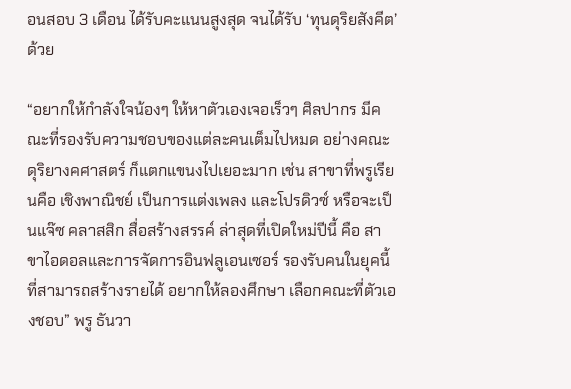อนสอบ 3 เดือน ได้รับคะแนนสูงสุด จนได้รับ ‘ทุนดุริยสังคีต’ ด้วย

“อยากให้กำลังใจน้องๆ ให้หาตัวเองเจอเร็วๆ ศิลปากร มีคณะที่รองรับความชอบของแต่ละคนเต็มไปหมด อย่างคณะดุริยางคศาสตร์ ก็แตกแขนงไปเยอะมาก เช่น สาขาที่พรูเรียนคือ เชิงพาณิชย์ เป็นการแต่งเพลง และโปรดิวซ์ หรือจะเป็นแจ๊ซ คลาสสิก สื่อสร้างสรรค์ ล่าสุดที่เปิดใหม่ปีนี้ คือ สาขาไอดอลและการจัดการอินฟลูเอนเซอร์ รองรับคนในยุคนี้ที่สามารถสร้างรายได้ อยากให้ลองศึกษา เลือกคณะที่ตัวเองชอบ” พรู ธันวา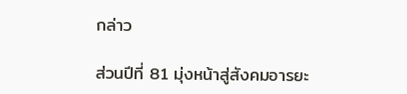กล่าว

ส่วนปีที่ 81 มุ่งหน้าสู่สังคมอารยะ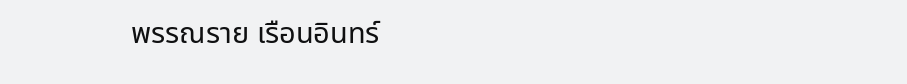พรรณราย เรือนอินทร์